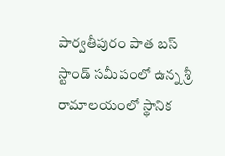పార్వతీపురం పాత బస్ స్టాండ్ సమీపంలో ఉన్న శ్రీ రామాలయంలో స్థానిక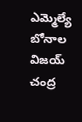ఎమ్మెల్యే బోనాల విజయ్ చంద్ర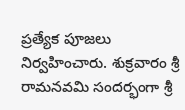ప్రత్యేక పూజలు నిర్వహించారు. శుక్రవారం శ్రీ రామనవమి సందర్భంగా శ్రీ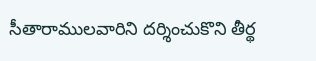సీతారాములవారిని దర్శించుకొని తీర్థ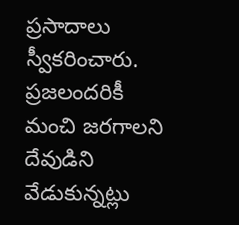ప్రసాదాలు స్వీకరించారు. ప్రజలందరికీ మంచి జరగాలని దేవుడిని వేడుకున్నట్లు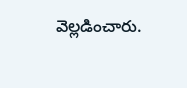వెల్లడించారు.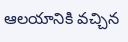ఆలయానికి వచ్చిన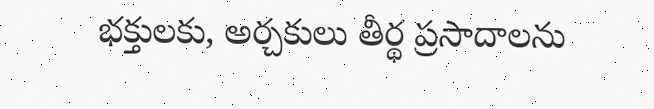భక్తులకు, అర్చకులు తీర్థ ప్రసాదాలను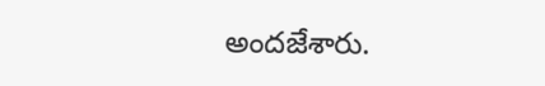అందజేశారు.